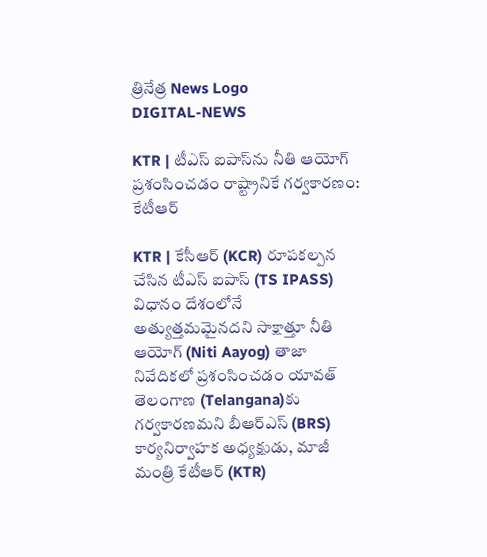త్రినేత్ర News Logo
DIGITAL-NEWS

KTR | టీఎస్ ఐపాస్‌ను నీతి ఆయోగ్ ప్ర‌శంసించ‌డం రాష్ట్రానికే గ‌ర్వ‌కార‌ణం: కేటీఆర్‌

KTR | కేసీఆర్ (KCR) రూపకల్పన చేసిన టీఎస్ ఐపాస్‌ (TS IPASS) విధానం దేశంలోనే అత్యుత్తమమైనదని సాక్షాత్తూ నీతి ఆయోగ్ (Niti Aayog) తాజా నివేదికలో ప్రశంసించడం యావత్ తెలంగాణ (Telangana)కు గర్వకారణమ‌ని బీఆర్ఎస్ (BRS) కార్య‌నిర్వాహక అధ్య‌క్షుడు, మాజీ మంత్రి కేటీఆర్ (KTR)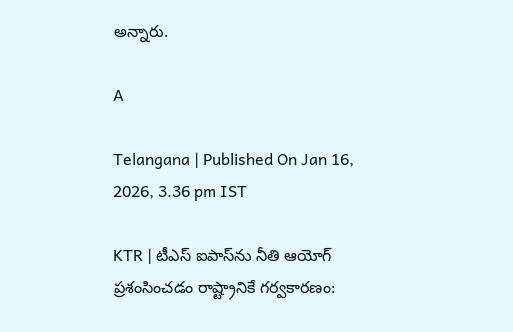అన్నారు.

A

Telangana | Published On Jan 16, 2026, 3.36 pm IST

KTR | టీఎస్ ఐపాస్‌ను నీతి ఆయోగ్ ప్ర‌శంసించ‌డం రాష్ట్రానికే గ‌ర్వ‌కార‌ణం: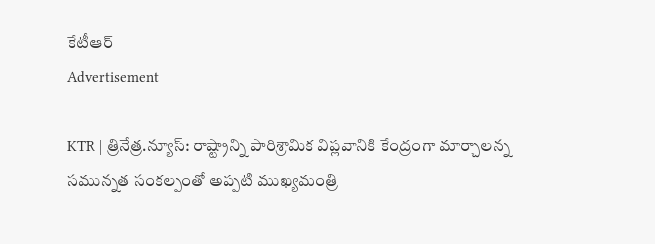కేటీఆర్‌
Advertisement

KTR | త్రినేత్ర‌.న్యూస్‌: రాష్ట్రాన్ని పారిశ్రామిక విప్లవానికి కేంద్రంగా మార్చాలన్న సమున్నత సంకల్పంతో అప్ప‌టి ముఖ్య‌మంత్రి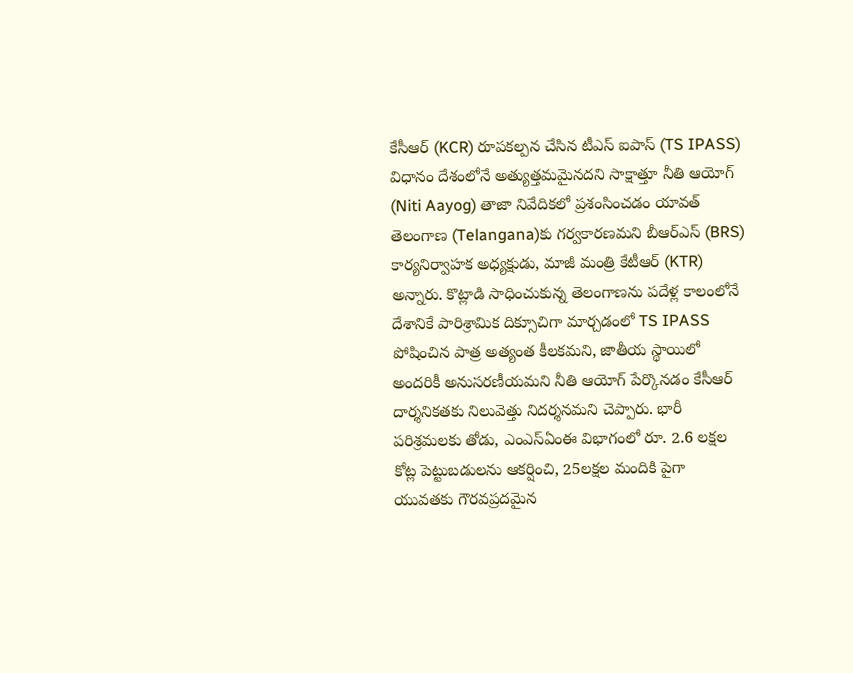కేసీఆర్ (KCR) రూపకల్పన చేసిన టీఎస్ ఐపాస్‌ (TS IPASS) విధానం దేశంలోనే అత్యుత్తమమైనదని సాక్షాత్తూ నీతి ఆయోగ్ (Niti Aayog) తాజా నివేదికలో ప్రశంసించడం యావత్ తెలంగాణ (Telangana)కు గర్వకారణమ‌ని బీఆర్ఎస్ (BRS) కార్య‌నిర్వాహక అధ్య‌క్షుడు, మాజీ మంత్రి కేటీఆర్ (KTR) అన్నారు. కొట్లాడి సాధించుకున్న తెలంగాణను పదేళ్ల కాలంలోనే దేశానికే పారిశ్రామిక దిక్సూచిగా మార్చడంలో TS IPASS పోషించిన పాత్ర అత్యంత కీలకమని, జాతీయ స్థాయిలో అందరికీ అనుసరణీయమని నీతి ఆయోగ్‌ పేర్కొనడం కేసీఆర్ దార్శనికతకు నిలువెత్తు నిదర్శనమ‌ని చెప్పారు. భారీ పరిశ్రమలకు తోడు, ఎంఎస్ఏంఈ విభాగంలో రూ. 2.6 లక్షల కోట్ల పెట్టుబడులను ఆకర్షించి, 25లక్షల మందికి పైగా యువతకు గౌరవప్రదమైన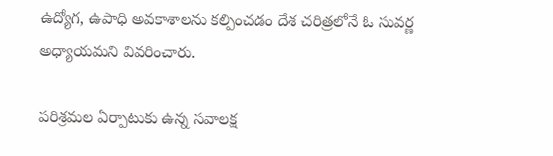ఉద్యోగ, ఉపాధి అవకాశాలను కల్పించడం దేశ చరిత్రలోనే ఓ సువర్ణ అధ్యాయమ‌ని వివ‌రించారు.

పరిశ్రమల ఏర్పాటుకు ఉన్న సవాలక్ష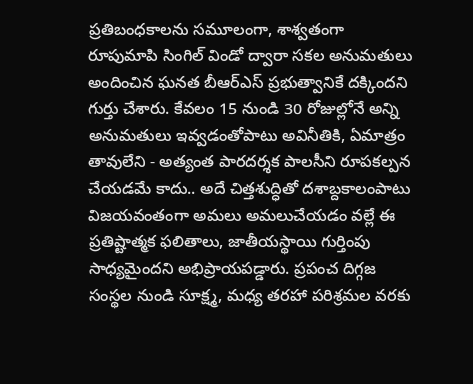ప్రతిబంధకాలను సమూలంగా, శాశ్వతంగా రూపుమాపి సింగిల్ విండో ద్వారా సకల అనుమతులు అందించిన ఘనత బీఆర్ఎస్‌ ప్రభుత్వానికే దక్కిందని గుర్తు చేశారు. కేవలం 15 నుండి 30 రోజుల్లోనే అన్ని అనుమ‌తులు ఇవ్వడంతోపాటు అవినీతికి, ఏమాత్రం తావులేని - అత్యంత పారదర్శక పాలసీని రూపకల్పన చేయడమే కాదు.. అదే చిత్తశుద్ధితో దశాబ్దకాలంపాటు విజయవంతంగా అమలు అమలుచేయడం వల్లే ఈ ప్రతిష్టాత్మక ఫలితాలు, జాతీయస్థాయి గుర్తింపు సాధ్యమైందని అభిప్రాయ‌ప‌డ్డారు. ప్రపంచ దిగ్గజ సంస్థల నుండి సూక్ష్మ, మధ్య తరహా పరిశ్రమల వరకు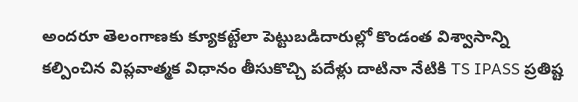అందరూ తెలంగాణకు క్యూకట్టేలా పెట్టుబడిదారుల్లో కొండంత విశ్వాసాన్ని కల్పించిన విప్లవాత్మక విధానం తీసుకొచ్చి పదేళ్లు దాటినా నేటికి TS IPASS ప్రతిష్ట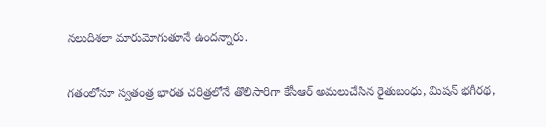నలుదిశలా మారుమోగుతూనే ఉందన్నారు.

గతంలోనూ స్వతంత్ర భారత చరిత్రలోనే తొలిసారిగా కేసీఆర్ అమలుచేసిన రైతుబంధు, మిషన్ భగీరథ,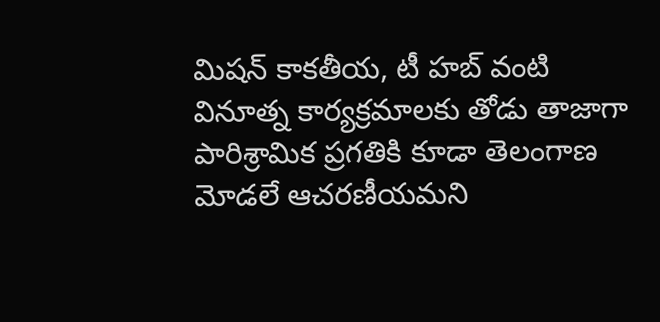మిషన్ కాకతీయ, టీ హబ్ వంటి వినూత్న కార్యక్రమాలకు తోడు తాజాగా పారిశ్రామిక ప్రగతికి కూడా తెలంగాణ మోడలే ఆచరణీయమని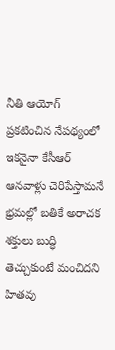నీతి ఆయోగ్ ప్రకటించిన నేపథ్యంలో ఇకనైనా కేసీఆర్ ఆనవాళ్లు చెరిపేస్తామనే భ్రమల్లో బతికే అరాచక శక్తులు బుద్ధి తెచ్చుకుంటే మంచిదని హిత‌వు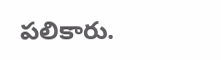ప‌లికారు.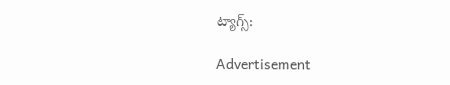ట్యాగ్స్:

Advertisement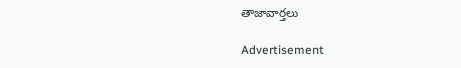తాజావార్తలు

Advertisement